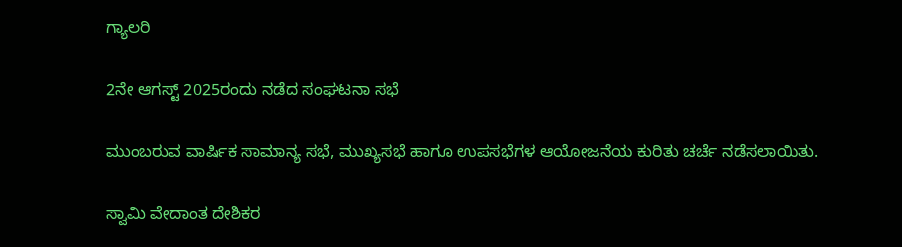ಗ್ಯಾಲರಿ

2ನೇ ಆಗಸ್ಟ್ 2025ರಂದು ನಡೆದ ಸಂಘಟನಾ ಸಭೆ

ಮುಂಬರುವ ವಾರ್ಷಿಕ ಸಾಮಾನ್ಯ ಸಭೆ, ಮುಖ್ಯಸಭೆ ಹಾಗೂ ಉಪಸಭೆಗಳ ಆಯೋಜನೆಯ ಕುರಿತು ಚರ್ಚೆ ನಡೆಸಲಾಯಿತು.

ಸ್ವಾಮಿ ವೇದಾಂತ ದೇಶಿಕರ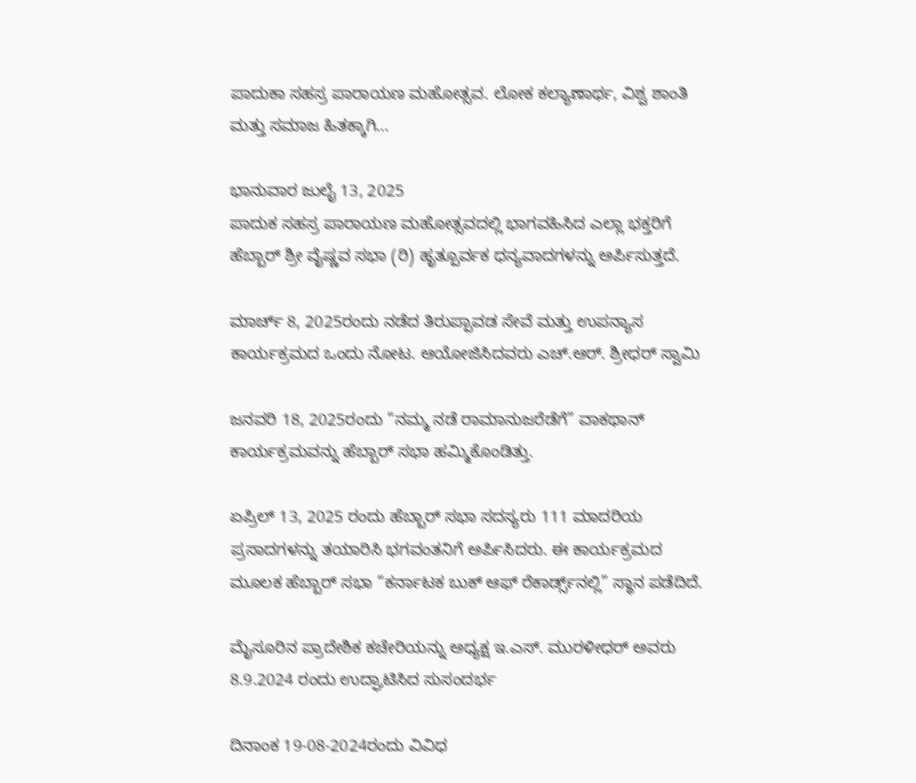ಪಾದುಕಾ ಸಹಸ್ರ ಪಾರಾಯಣ ಮಹೋತ್ಸವ. ಲೋಕ ಕಲ್ಯಾಣಾರ್ಥ, ವಿಶ‍್ವ ಶಾಂತಿ ಮತ್ತು ಸಮಾಜ ಹಿತಕ್ಕಾಗಿ…

ಭಾನುವಾರ ಜುಲೈ 13, 2025
ಪಾದುಕ ಸಹಸ್ರ ಪಾರಾಯಣ ಮಹೋತ್ಸವದಲ್ಲಿ ಭಾಗವಹಿಸಿದ ಎಲ್ಲಾ ಭಕ್ತರಿಗೆ ಹೆಬ್ಬಾರ್ ಶ್ರೀ ವೈಷ್ಣವ ಸಭಾ (ರಿ) ಹೃತ್ಪೂರ್ವಕ ಧನ್ಯವಾದಗಳನ್ನು ಅರ್ಪಿಸುತ್ತದೆ.

ಮಾರ್ಚ್ 8, 2025ರಂದು ನಡೆದ ತಿರುಪ್ಪಾವಡ ಸೇವೆ ಮತ್ತು ಉಪನ್ಯಾಸ ಕಾರ್ಯಕ್ರಮದ ಒಂದು ನೋಟ. ಆಯೋಜಿಸಿದವರು ಎಚ್.ಆರ್. ಶ್ರೀಧರ್ ಸ್ವಾಮಿ

ಜನವರಿ 18, 2025ರಂದು “ನಮ್ಮ ನಡೆ ರಾಮಾನುಜರೆಡೆಗೆ” ವಾಕಥಾನ್ ಕಾರ್ಯಕ್ರಮವನ್ನು ಹೆಬ್ಬಾರ್ ಸಭಾ ಹಮ್ಮಿಕೊಂಡಿತ್ತು.

ಏಪ್ರಿಲ್ 13, 2025 ರಂದು ಹೆಬ್ಬಾರ್ ಸಭಾ ಸದಸ್ಯರು 111 ಮಾದರಿಯ ಪ್ರಸಾದಗಳನ್ನು ತಯಾರಿಸಿ ಭಗವಂತನಿಗೆ ಅರ್ಪಿಸಿದರು. ಈ ಕಾರ್ಯಕ್ರಮದ ಮೂಲಕ ಹೆಬ್ಬಾರ್ ಸಭಾ “ಕರ್ನಾಟಕ ಬುಕ್ ಆಫ್ ರೆಕಾರ್ಡ್ಸ್‌ನಲ್ಲಿ” ಸ್ಥಾನ ಪಡೆದಿದೆ.

ಮೈಸೂರಿನ ಪ್ರಾದೇಶಿಕ ಕಚೇರಿಯನ್ನು ಅಧ್ಯಕ್ಷ ಇ.ಎಸ್. ಮುರಳೀಧರ್ ಅವರು 8.9.2024 ರಂದು ಉದ್ಘಾಟಿಸಿದ ಸುಸಂದರ್ಭ

ದಿನಾಂಕ 19-08-2024ರಂದು ವಿವಿಧ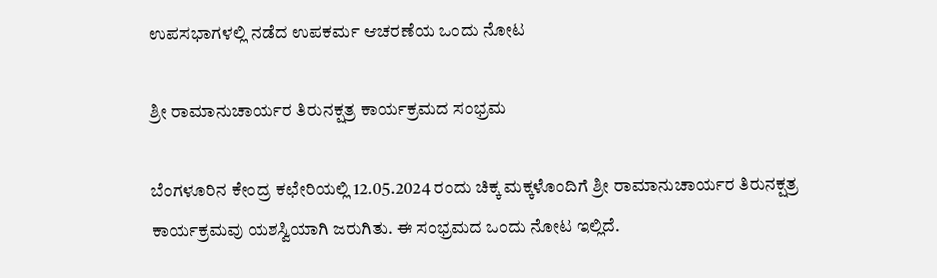ಉಪಸಭಾಗಳಲ್ಲಿ ನಡೆದ ಉಪಕರ್ಮ ಆಚರಣೆಯ ಒಂದು ನೋಟ

ಶ್ರೀ ರಾಮಾನುಚಾರ್ಯರ ತಿರುನಕ್ಷತ್ರ ಕಾರ್ಯಕ್ರಮದ ಸಂಭ್ರಮ

ಬೆಂಗಳೂರಿನ ಕೇಂದ್ರ ಕಛೇರಿಯಲ್ಲಿ 12.05.2024 ರಂದು ಚಿಕ್ಕ ಮಕ್ಕಳೊಂದಿಗೆ ಶ್ರೀ ರಾಮಾನುಚಾರ್ಯರ ತಿರುನಕ್ಷತ್ರ ಕಾರ್ಯಕ್ರಮವು ಯಶಸ್ವಿಯಾಗಿ ಜರುಗಿತು. ಈ ಸಂಭ್ರಮದ ಒಂದು ನೋಟ ಇಲ್ಲಿದೆ.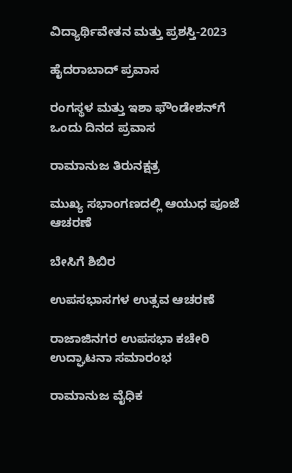ವಿದ್ಯಾರ್ಥಿವೇತನ ಮತ್ತು ಪ್ರಶಸ್ತಿ-2023

ಹೈದರಾಬಾದ್ ಪ್ರವಾಸ

ರಂಗಸ್ಥಳ ಮತ್ತು ಇಶಾ ಫೌಂಡೇಶನ್‌ಗೆ ಒಂದು ದಿನದ ಪ್ರವಾಸ

ರಾಮಾನುಜ ತಿರುನಕ್ಷತ್ರ

ಮುಖ್ಯ ಸಭಾಂಗಣದಲ್ಲಿ ಆಯುಧ ಪೂಜೆ ಆಚರಣೆ

ಬೇಸಿಗೆ ಶಿಬಿರ

ಉಪಸಭಾಸಗಳ ಉತ್ಸವ ಆಚರಣೆ

ರಾಜಾಜಿನಗರ ಉಪಸಭಾ ಕಚೇರಿ ಉದ್ಘಾಟನಾ ಸಮಾರಂಭ

ರಾಮಾನುಜ ವೈಧಿಕ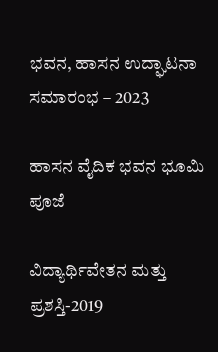ಭವನ, ಹಾಸನ ಉದ್ಘಾಟನಾ ಸಮಾರಂಭ – 2023

ಹಾಸನ ವೈದಿಕ ಭವನ ಭೂಮಿ ಪೂಜೆ

ವಿದ್ಯಾರ್ಥಿವೇತನ ಮತ್ತು ಪ್ರಶಸ್ತಿ-2019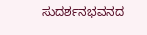ಸುದರ್ಶನಭವನದ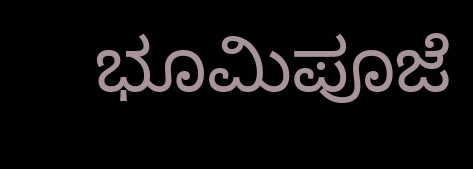ಭೂಮಿಪೂಜೆ